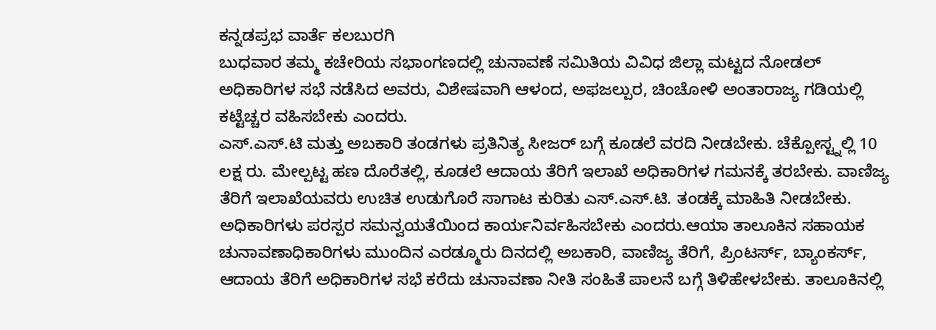ಕನ್ನಡಪ್ರಭ ವಾರ್ತೆ ಕಲಬುರಗಿ
ಬುಧವಾರ ತಮ್ಮ ಕಚೇರಿಯ ಸಭಾಂಗಣದಲ್ಲಿ ಚುನಾವಣೆ ಸಮಿತಿಯ ವಿವಿಧ ಜಿಲ್ಲಾ ಮಟ್ಟದ ನೋಡಲ್ ಅಧಿಕಾರಿಗಳ ಸಭೆ ನಡೆಸಿದ ಅವರು, ವಿಶೇಷವಾಗಿ ಆಳಂದ, ಅಫಜಲ್ಪುರ, ಚಿಂಚೋಳಿ ಅಂತಾರಾಜ್ಯ ಗಡಿಯಲ್ಲಿ ಕಟ್ಟೆಚ್ಚರ ವಹಿಸಬೇಕು ಎಂದರು.
ಎಸ್.ಎಸ್.ಟಿ ಮತ್ತು ಅಬಕಾರಿ ತಂಡಗಳು ಪ್ರತಿನಿತ್ಯ ಸೀಜರ್ ಬಗ್ಗೆ ಕೂಡಲೆ ವರದಿ ನೀಡಬೇಕು. ಚೆಕ್ಪೋಸ್ಟ್ನಲ್ಲಿ 10 ಲಕ್ಷ ರು. ಮೇಲ್ಪಟ್ಟ ಹಣ ದೊರೆತಲ್ಲಿ, ಕೂಡಲೆ ಆದಾಯ ತೆರಿಗೆ ಇಲಾಖೆ ಅಧಿಕಾರಿಗಳ ಗಮನಕ್ಕೆ ತರಬೇಕು. ವಾಣಿಜ್ಯ ತೆರಿಗೆ ಇಲಾಖೆಯವರು ಉಚಿತ ಉಡುಗೊರೆ ಸಾಗಾಟ ಕುರಿತು ಎಸ್.ಎಸ್.ಟಿ. ತಂಡಕ್ಕೆ ಮಾಹಿತಿ ನೀಡಬೇಕು. ಅಧಿಕಾರಿಗಳು ಪರಸ್ಪರ ಸಮನ್ವಯತೆಯಿಂದ ಕಾರ್ಯನಿರ್ವಹಿಸಬೇಕು ಎಂದರು.ಆಯಾ ತಾಲೂಕಿನ ಸಹಾಯಕ ಚುನಾವಣಾಧಿಕಾರಿಗಳು ಮುಂದಿನ ಎರಡ್ಮೂರು ದಿನದಲ್ಲಿ ಅಬಕಾರಿ, ವಾಣಿಜ್ಯ ತೆರಿಗೆ, ಪ್ರಿಂಟರ್ಸ್, ಬ್ಯಾಂಕರ್ಸ್, ಆದಾಯ ತೆರಿಗೆ ಅಧಿಕಾರಿಗಳ ಸಭೆ ಕರೆದು ಚುನಾವಣಾ ನೀತಿ ಸಂಹಿತೆ ಪಾಲನೆ ಬಗ್ಗೆ ತಿಳಿಹೇಳಬೇಕು. ತಾಲೂಕಿನಲ್ಲಿ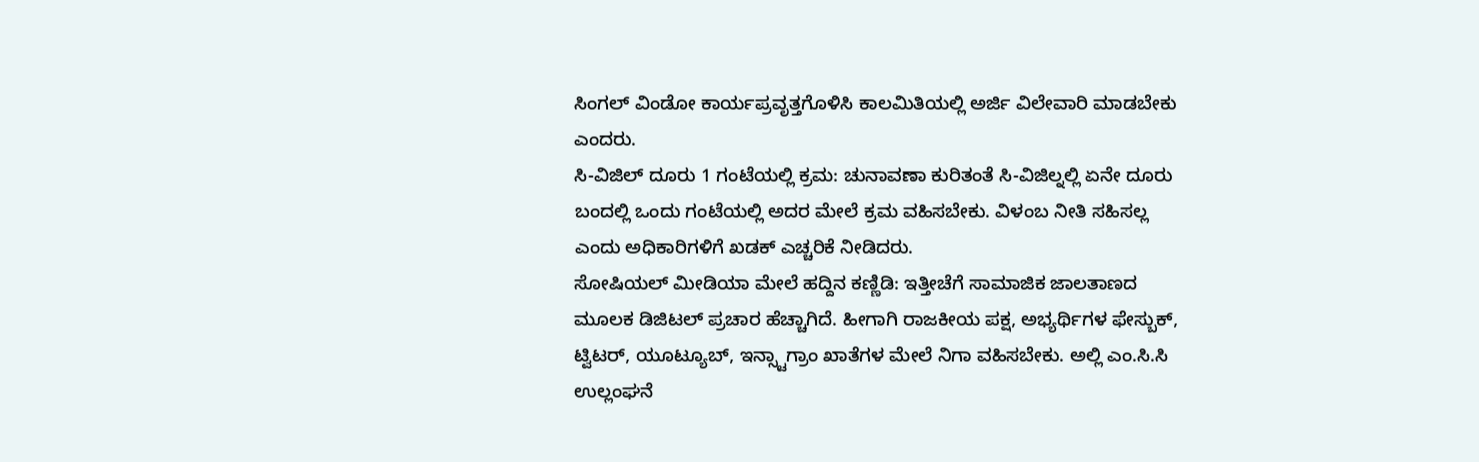ಸಿಂಗಲ್ ವಿಂಡೋ ಕಾರ್ಯಪ್ರವೃತ್ತಗೊಳಿಸಿ ಕಾಲಮಿತಿಯಲ್ಲಿ ಅರ್ಜಿ ವಿಲೇವಾರಿ ಮಾಡಬೇಕು ಎಂದರು.
ಸಿ-ವಿಜಿಲ್ ದೂರು 1 ಗಂಟೆಯಲ್ಲಿ ಕ್ರಮ: ಚುನಾವಣಾ ಕುರಿತಂತೆ ಸಿ-ವಿಜಿಲ್ನಲ್ಲಿ ಏನೇ ದೂರು ಬಂದಲ್ಲಿ ಒಂದು ಗಂಟೆಯಲ್ಲಿ ಅದರ ಮೇಲೆ ಕ್ರಮ ವಹಿಸಬೇಕು. ವಿಳಂಬ ನೀತಿ ಸಹಿಸಲ್ಲ ಎಂದು ಅಧಿಕಾರಿಗಳಿಗೆ ಖಡಕ್ ಎಚ್ಚರಿಕೆ ನೀಡಿದರು.
ಸೋಷಿಯಲ್ ಮೀಡಿಯಾ ಮೇಲೆ ಹದ್ದಿನ ಕಣ್ಣಿಡಿ: ಇತ್ತೀಚೆಗೆ ಸಾಮಾಜಿಕ ಜಾಲತಾಣದ ಮೂಲಕ ಡಿಜಿಟಲ್ ಪ್ರಚಾರ ಹೆಚ್ಚಾಗಿದೆ. ಹೀಗಾಗಿ ರಾಜಕೀಯ ಪಕ್ಷ, ಅಭ್ಯರ್ಥಿಗಳ ಫೇಸ್ಬುಕ್, ಟ್ವಿಟರ್, ಯೂಟ್ಯೂಬ್, ಇನ್ಸ್ಟಾಗ್ರಾಂ ಖಾತೆಗಳ ಮೇಲೆ ನಿಗಾ ವಹಿಸಬೇಕು. ಅಲ್ಲಿ ಎಂ.ಸಿ.ಸಿ ಉಲ್ಲಂಘನೆ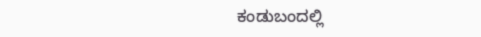ಕಂಡುಬಂದಲ್ಲಿ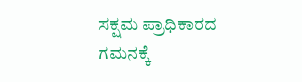ಸಕ್ಷಮ ಪ್ರಾಧಿಕಾರದ ಗಮನಕ್ಕೆ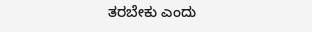ತರಬೇಕು ಎಂದು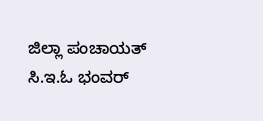ಜಿಲ್ಲಾ ಪಂಚಾಯತ್ ಸಿ.ಇ.ಓ ಭಂವರ್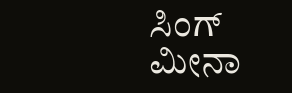ಸಿಂಗ್ ಮೀನಾ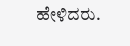ಹೇಳಿದರು.